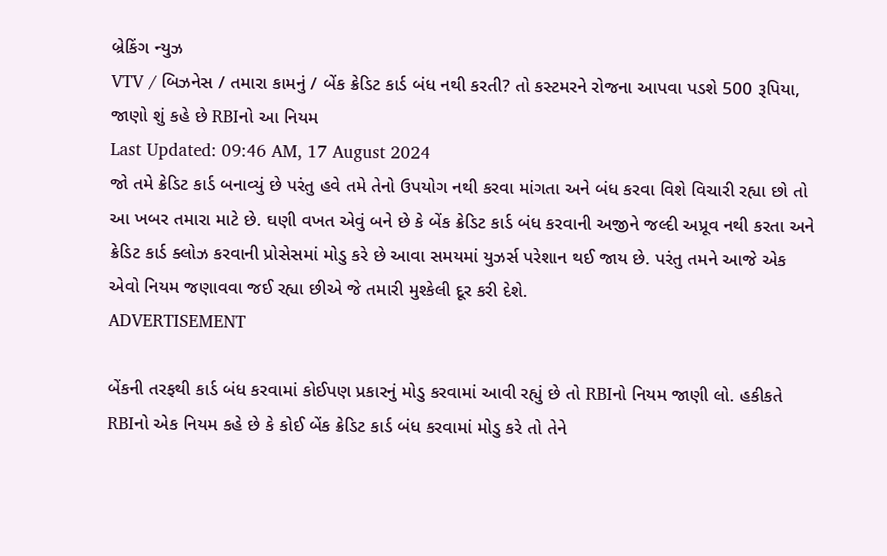બ્રેકિંગ ન્યુઝ
VTV / બિઝનેસ / તમારા કામનું / બેંક ક્રેડિટ કાર્ડ બંધ નથી કરતી? તો કસ્ટમરને રોજના આપવા પડશે 500 રૂપિયા, જાણો શું કહે છે RBIનો આ નિયમ
Last Updated: 09:46 AM, 17 August 2024
જો તમે ક્રેડિટ કાર્ડ બનાવ્યું છે પરંતુ હવે તમે તેનો ઉપયોગ નથી કરવા માંગતા અને બંધ કરવા વિશે વિચારી રહ્યા છો તો આ ખબર તમારા માટે છે. ઘણી વખત એવું બને છે કે બેંક ક્રેડિટ કાર્ડ બંધ કરવાની અજીને જલ્દી અપ્રૂવ નથી કરતા અને ક્રેડિટ કાર્ડ ક્લોઝ કરવાની પ્રોસેસમાં મોડુ કરે છે આવા સમયમાં યુઝર્સ પરેશાન થઈ જાય છે. પરંતુ તમને આજે એક એવો નિયમ જણાવવા જઈ રહ્યા છીએ જે તમારી મુશ્કેલી દૂર કરી દેશે.
ADVERTISEMENT

બેંકની તરફથી કાર્ડ બંધ કરવામાં કોઈપણ પ્રકારનું મોડુ કરવામાં આવી રહ્યું છે તો RBIનો નિયમ જાણી લો. હકીકતે RBIનો એક નિયમ કહે છે કે કોઈ બેંક ક્રેડિટ કાર્ડ બંધ કરવામાં મોડુ કરે તો તેને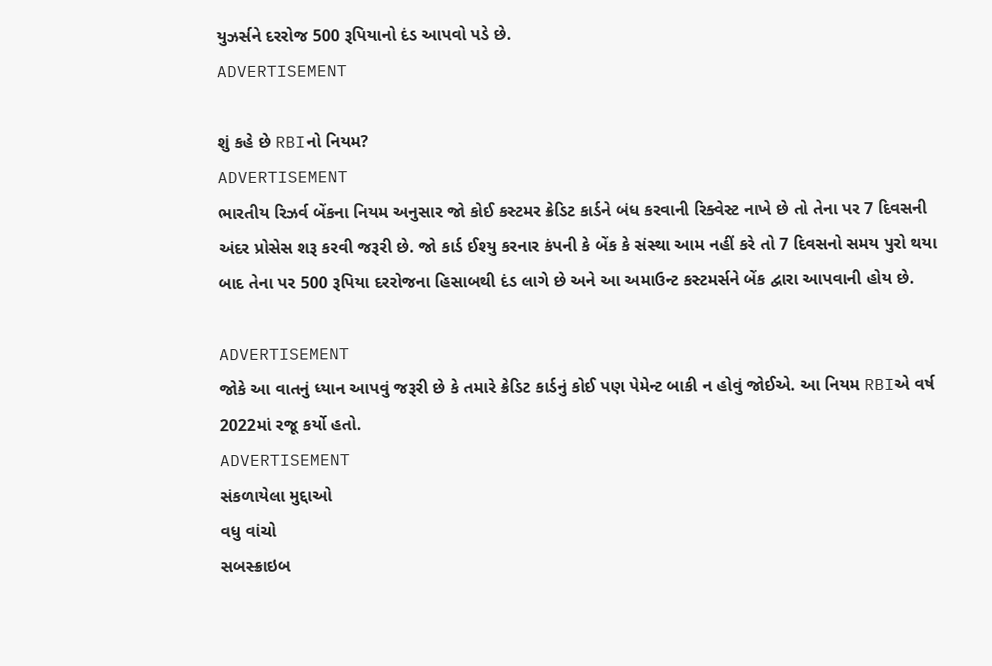યુઝર્સને દરરોજ 500 રૂપિયાનો દંડ આપવો પડે છે.
ADVERTISEMENT

શું કહે છે RBIનો નિયમ?
ADVERTISEMENT
ભારતીય રિઝર્વ બેંકના નિયમ અનુસાર જો કોઈ કસ્ટમર ક્રેડિટ કાર્ડને બંધ કરવાની રિક્વેસ્ટ નાખે છે તો તેના પર 7 દિવસની અંદર પ્રોસેસ શરૂ કરવી જરૂરી છે. જો કાર્ડ ઈશ્યુ કરનાર કંપની કે બેંક કે સંસ્થા આમ નહીં કરે તો 7 દિવસનો સમય પુરો થયા બાદ તેના પર 500 રૂપિયા દરરોજના હિસાબથી દંડ લાગે છે અને આ અમાઉન્ટ કસ્ટમર્સને બેંક દ્વારા આપવાની હોય છે.

ADVERTISEMENT
જોકે આ વાતનું ધ્યાન આપવું જરૂરી છે કે તમારે ક્રેડિટ કાર્ડનું કોઈ પણ પેમેન્ટ બાકી ન હોવું જોઈએ. આ નિયમ RBIએ વર્ષ 2022માં રજૂ કર્યો હતો.
ADVERTISEMENT
સંકળાયેલા મુદ્દાઓ
વધુ વાંચો
સબસ્ક્રાઇબ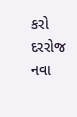કરો
દરરોજ નવા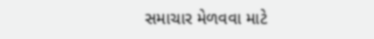સમાચાર મેળવવા માટે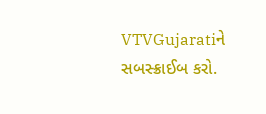VTVGujaratiને સબસ્ક્રાઈબ કરો.